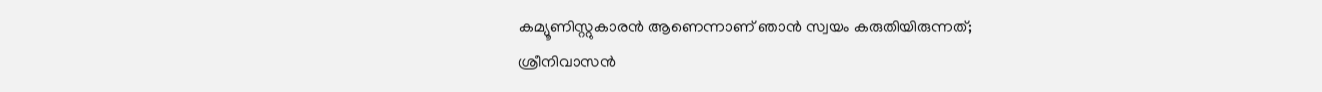കമ്യൂണിസ്റ്റുകാരന്‍ ആണെന്നാണ് ഞാന്‍ സ്വയം കരുതിയിരുന്നത്; ശ്രീനിവാസൻ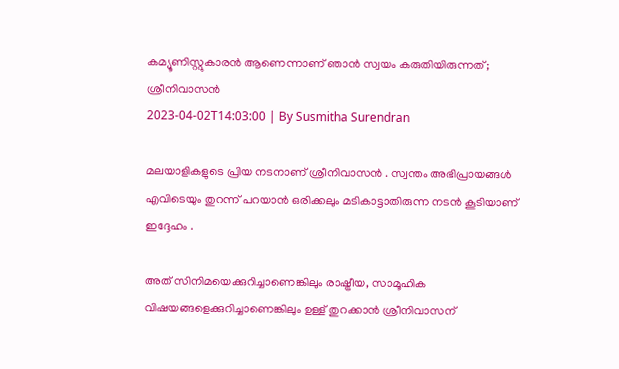കമ്യൂണിസ്റ്റുകാരന്‍ ആണെന്നാണ് ഞാന്‍ സ്വയം കരുതിയിരുന്നത്; ശ്രീനിവാസൻ
2023-04-02T14:03:00 | By Susmitha Surendran

മലയാളികളുടെ പ്രിയ നടനാണ് ശ്രീനിവാസൻ . സ്വന്തം അഭിപ്രായങ്ങള്‍ എവിടെയും തുറന്ന് പറയാന്‍ ഒരിക്കലും മടികാട്ടാതിരുന്ന നടൻ കൂടിയാണ് ഇദ്ദേഹം .

അത് സിനിമയെക്കുറിച്ചാണെങ്കിലും രാഷ്ട്രീയ, സാമൂഹിക വിഷയങ്ങളെക്കുറിച്ചാണെങ്കിലും ഉള്ള് തുറക്കാന്‍ ശ്രീനിവാസന്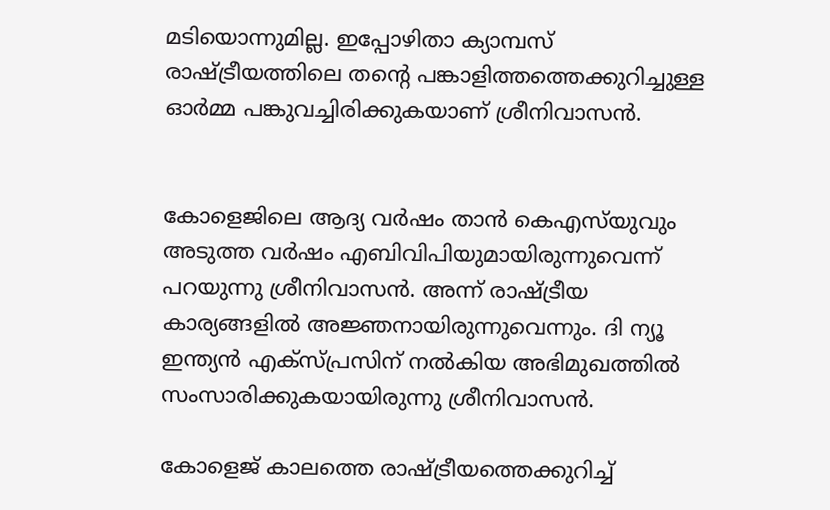മടിയൊന്നുമില്ല. ഇപ്പോഴിതാ ക്യാമ്പസ് രാഷ്ട്രീയത്തിലെ തന്‍റെ പങ്കാളിത്തത്തെക്കുറിച്ചുള്ള ഓര്‍മ്മ പങ്കുവച്ചിരിക്കുകയാണ് ശ്രീനിവാസന്‍.


കോളെജിലെ ആദ്യ വര്‍ഷം താന്‍ കെഎസ്‍യുവും അടുത്ത വര്‍ഷം എബിവിപിയുമായിരുന്നുവെന്ന് പറയുന്നു ശ്രീനിവാസന്‍. അന്ന് രാഷ്ട്രീയ കാര്യങ്ങളില്‍ അ‍ജ്ഞനായിരുന്നുവെന്നും. ദി ന്യൂ ഇന്ത്യന്‍ എക്സ്പ്രസിന് നല്‍കിയ അഭിമുഖത്തില്‍ സംസാരിക്കുകയായിരുന്നു ശ്രീനിവാസന്‍.

കോളെജ് കാലത്തെ രാഷ്ട്രീയത്തെക്കുറിച്ച്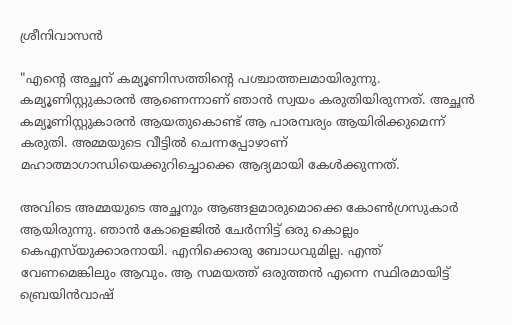ശ്രീനിവാസന്‍

"എന്‍റെ അച്ഛന് കമ്യൂണിസത്തിന്‍റെ പശ്ചാത്തലമായിരുന്നു. കമ്യൂണിസ്റ്റുകാരന്‍ ആണെന്നാണ് ഞാന്‍ സ്വയം കരുതിയിരുന്നത്. അച്ഛന്‍ കമ്യൂണിസ്റ്റുകാരന്‍ ആയതുകൊണ്ട് ആ പാരമ്പര്യം ആയിരിക്കുമെന്ന് കരുതി. അമ്മയുടെ വീട്ടില്‍ ചെന്നപ്പോഴാണ് മഹാത്മാഗാന്ധിയെക്കുറിച്ചൊക്കെ ആദ്യമായി കേള്‍ക്കുന്നത്.

അവിടെ അമ്മയുടെ അച്ഛനും ആങ്ങളമാരുമൊക്കെ കോണ്‍ഗ്രസുകാര്‍ ആയിരുന്നു. ഞാന്‍ കോളെജില്‍ ചേര്‍ന്നിട്ട് ഒരു കൊല്ലം കെഎസ്‍യുക്കാരനായി. എനിക്കൊരു ബോധവുമില്ല. എന്ത് വേണമെങ്കിലും ആവും. ആ സമയത്ത് ഒരുത്തന്‍ എന്നെ സ്ഥിരമായിട്ട് ബ്രെയിന്‍വാഷ്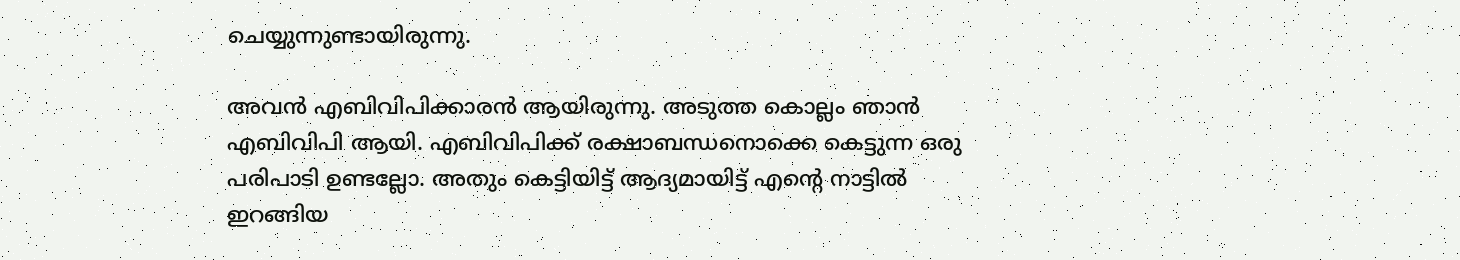ചെയ്യുന്നുണ്ടായിരുന്നു.

അവന്‍ എബിവിപിക്കാരന്‍ ആയിരുന്നു. അടുത്ത കൊല്ലം ഞാന്‍ എബിവിപി ആയി. എബിവിപിക്ക് രക്ഷാബന്ധനൊക്കെ കെട്ടുന്ന ഒരു പരിപാടി ഉണ്ടല്ലോ. അതും കെട്ടിയിട്ട് ആദ്യമായിട്ട് എന്‍റെ നാട്ടില്‍ ഇറങ്ങിയ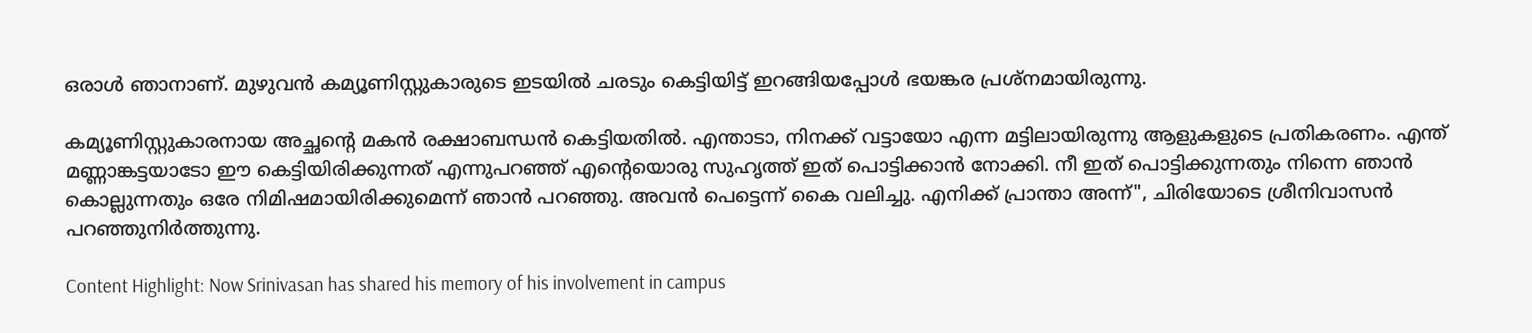ഒരാള്‍ ഞാനാണ്. മുഴുവന്‍ കമ്യൂണിസ്റ്റുകാരുടെ ഇടയില്‍ ചരടും കെട്ടിയിട്ട് ഇറങ്ങിയപ്പോള്‍ ഭയങ്കര പ്രശ്നമായിരുന്നു.

കമ്യൂണിസ്റ്റുകാരനായ അച്ഛന്‍റെ മകന്‍ രക്ഷാബന്ധന്‍ കെട്ടിയതില്‍. എന്താടാ, നിനക്ക് വട്ടായോ എന്ന മട്ടിലായിരുന്നു ആളുകളുടെ പ്രതികരണം. എന്ത് മണ്ണാങ്കട്ടയാടോ ഈ കെട്ടിയിരിക്കുന്നത് എന്നുപറഞ്ഞ് എന്‍റെയൊരു സുഹൃത്ത് ഇത് പൊട്ടിക്കാന്‍ നോക്കി. നീ ഇത് പൊട്ടിക്കുന്നതും നിന്നെ ഞാന്‍ കൊല്ലുന്നതും ഒരേ നിമിഷമായിരിക്കുമെന്ന് ഞാന്‍ പറഞ്ഞു. അവന്‍ പെട്ടെന്ന് കൈ വലിച്ചു. എനിക്ക് പ്രാന്താ അന്ന്", ചിരിയോടെ ശ്രീനിവാസന്‍ പറഞ്ഞുനിര്‍ത്തുന്നു.

Content Highlight: Now Srinivasan has shared his memory of his involvement in campus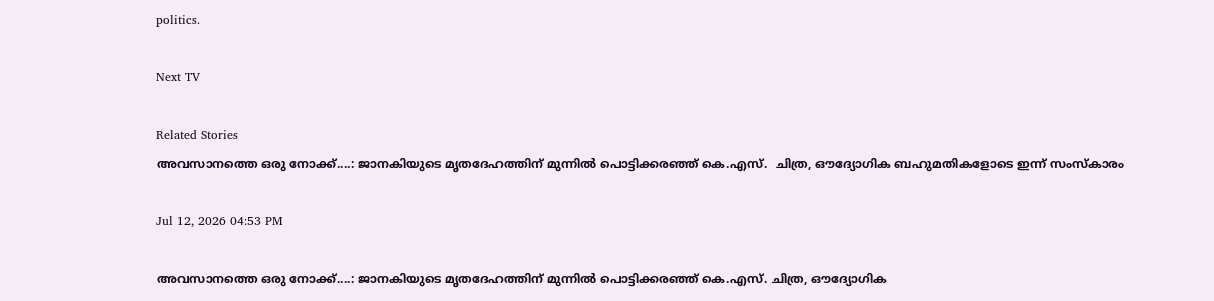politics.

Next TV

Related Stories
അവസാനത്തെ ഒരു നോക്ക്....: ജാനകിയുടെ മൃതദേഹത്തിന് മുന്നിൽ പൊട്ടിക്കരഞ്ഞ് കെ.എസ്.  ചിത്ര, ഔദ്യോഗിക ബഹുമതികളോടെ ഇന്ന് സംസ്കാരം

Jul 12, 2026 04:53 PM

അവസാനത്തെ ഒരു നോക്ക്....: ജാനകിയുടെ മൃതദേഹത്തിന് മുന്നിൽ പൊട്ടിക്കരഞ്ഞ് കെ.എസ്. ചിത്ര, ഔദ്യോഗിക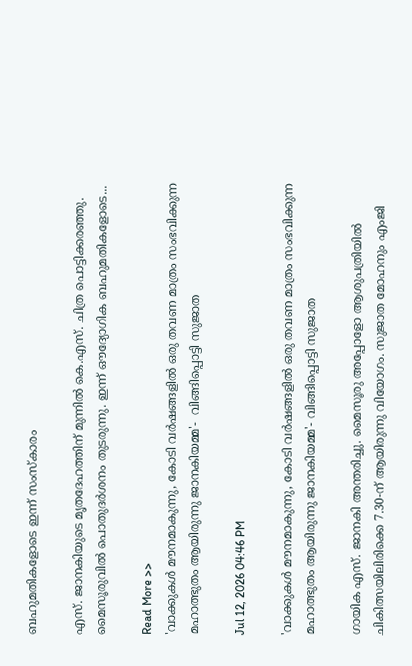ബഹുമതികളോടെ ഇന്ന് സംസ്കാരം

എസ്. ജാനകിയുടെ മൃതദേഹത്തിന് മുന്നിൽ കെ.എസ്. ചിത്ര പൊട്ടിക്കരഞ്ഞു. മൈസൂരുവിൽ പൊതുദർശനം തുടരുന്നു. ഇന്ന് ഔദ്യോഗിക ബഹുമതികളോടെ...

Read More >>
'വാക്കുകൾ മൗനമാകുന്നു, കോടി വർഷങ്ങളിൽ ഒരു തവണ മാത്രം സംഭവിക്കുന്ന മഹാത്ഭുതം ആയിരുന്നു ജാനകിയമ്മ'-  വിങ്ങിപ്പൊട്ടി സുജാത

Jul 12, 2026 04:46 PM

'വാക്കുകൾ മൗനമാകുന്നു, കോടി വർഷങ്ങളിൽ ഒരു തവണ മാത്രം സംഭവിക്കുന്ന മഹാത്ഭുതം ആയിരുന്നു ജാനകിയമ്മ'- വിങ്ങിപ്പൊട്ടി സുജാത

ഗായിക എസ്. ജാനകി അന്തരിച്ചു. മൈസൂരു അപ്പോളോ ആശുപത്രിയിൽ ചികിത്സയിലിരിക്കെ 7.30-ന് ആയിരുന്നു വിയോഗം. സുജാത മോഹനും എംജി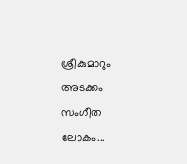ശ്രീകുമാറും അടക്കം സംഗീത ലോകം...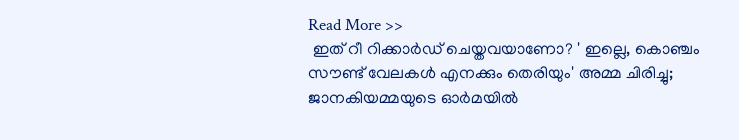Read More >>
 ഇത് റീ റിക്കാർഡ് ചെയ്തവയാണോ? ' ഇല്ലെ, കൊഞ്ചം സൗണ്ട് വേലകൾ എനക്കും തെരിയും' അമ്മ ചിരിച്ചു;  ജാനകിയമ്മയുടെ ഓർമയിൽ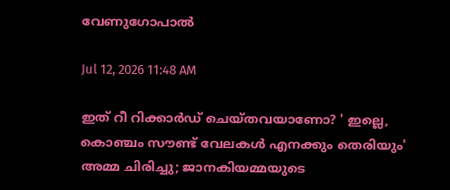വേണുഗോപാൽ

Jul 12, 2026 11:48 AM

ഇത് റീ റിക്കാർഡ് ചെയ്തവയാണോ? ' ഇല്ലെ, കൊഞ്ചം സൗണ്ട് വേലകൾ എനക്കും തെരിയും' അമ്മ ചിരിച്ചു; ജാനകിയമ്മയുടെ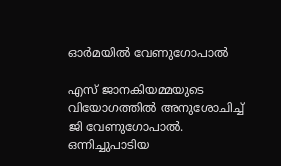ഓർമയിൽ വേണുഗോപാൽ

എസ് ജാനകിയമ്മയുടെ വിയോഗത്തിൽ അനുശോചിച്ച് ജി വേണുഗോപാൽ. ഒന്നിച്ചുപാടിയ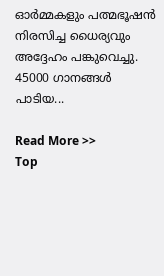ഓർമ്മകളും പത്മഭൂഷൻ നിരസിച്ച ധൈര്യവും അദ്ദേഹം പങ്കുവെച്ചു. 45000 ഗാനങ്ങൾ പാടിയ...

Read More >>
Top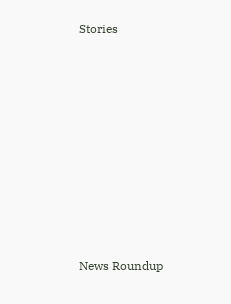Stories










News Roundup